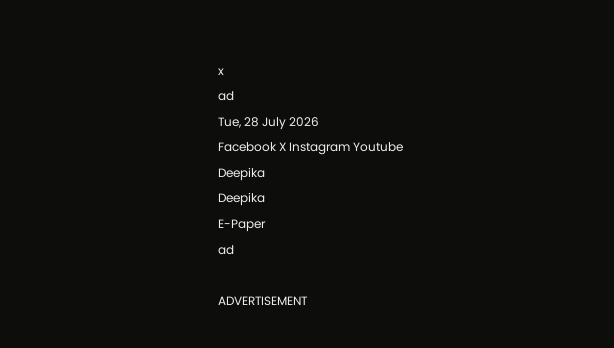x
ad
Tue, 28 July 2026
Facebook X Instagram Youtube
Deepika
Deepika
E-Paper
ad

ADVERTISEMENT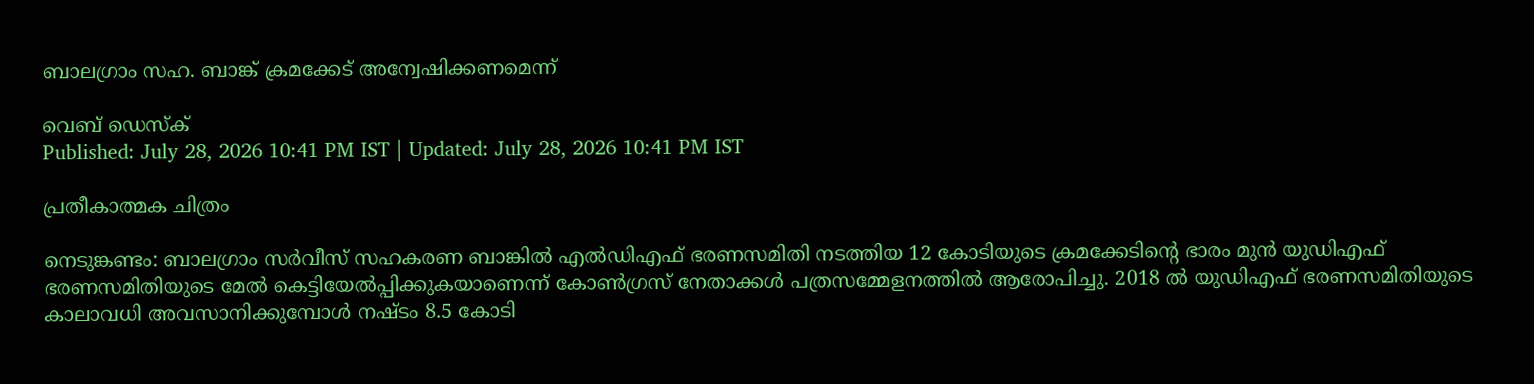ബാലഗ്രാം സഹ. ബാങ്ക് ക്രമക്കേട് അന്വേഷിക്കണമെന്ന്

വെബ് ഡെസ്ക്
Published: July 28, 2026 10:41 PM IST | Updated: July 28, 2026 10:41 PM IST

പ്രതീകാത്മക ചിത്രം

നെടുങ്കണ്ടം: ബാലഗ്രാം സര്‍വീസ് സഹകരണ ബാങ്കിൽ എല്‍ഡിഎഫ് ഭരണസമിതി നടത്തിയ 12 കോടിയുടെ ക്രമക്കേടിന്‍റെ ഭാരം മുന്‍ യുഡിഎഫ് ഭരണസമിതിയുടെ മേല്‍ കെട്ടിയേല്‍പ്പിക്കുകയാണെന്ന് കോണ്‍ഗ്രസ് നേതാക്കള്‍ പത്രസമ്മേളനത്തില്‍ ആരോപിച്ചു. 2018 ല്‍ യുഡിഎഫ് ഭരണസമിതിയുടെ കാലാവധി അവസാനിക്കുമ്പോള്‍ നഷ്ടം 8.5 കോടി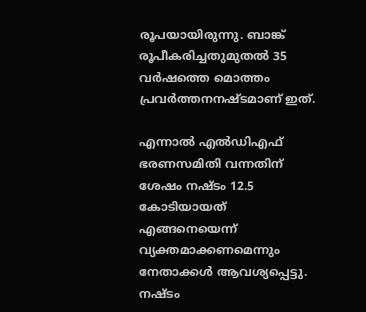രൂപയായിരുന്നു. ബാങ്ക് രൂപീകരിച്ചതുമുതല്‍ 35 വര്‍ഷത്തെ മൊത്തം പ്രവര്‍ത്തനനഷ്ടമാണ് ഇത്.

എന്നാൽ എല്‍ഡിഎഫ് ഭരണസമിതി വന്നതിന് ശേഷം നഷ്ടം 12.5 കോടിയായത് എങ്ങനെയെന്ന് വ്യക്തമാക്കണമെന്നും നേതാക്കൾ ആവശ്യപ്പെട്ടു. നഷ്ടം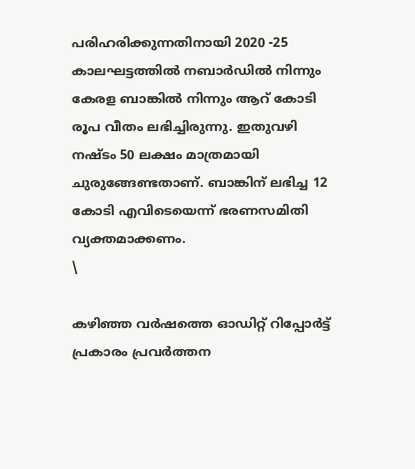പരിഹരിക്കുന്നതിനായി 2020 -25 കാലഘട്ടത്തില്‍ നബാര്‍ഡില്‍ നിന്നും കേരള ബാങ്കില്‍ നിന്നും ആറ് കോടി രൂപ വീതം ലഭിച്ചിരുന്നു. ഇതുവഴി നഷ്ടം 50 ലക്ഷം മാത്രമായി ചുരുങ്ങേണ്ടതാണ്. ബാങ്കിന് ലഭിച്ച 12 കോടി എവിടെയെന്ന് ഭരണസമിതി വ്യക്തമാക്കണം.
\

കഴിഞ്ഞ വര്‍ഷത്തെ ഓഡിറ്റ് റിപ്പോര്‍ട്ട് പ്രകാരം പ്രവര്‍ത്തന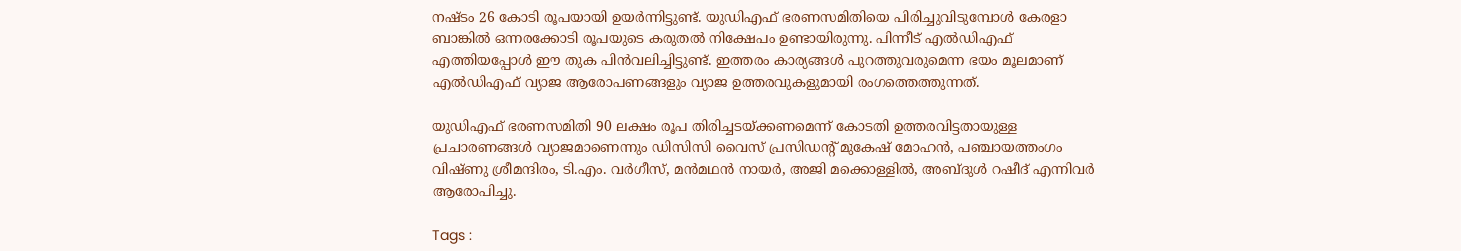നഷ്ടം 26 കോടി രൂപയായി ഉയര്‍ന്നിട്ടുണ്ട്. യുഡിഎഫ് ഭരണസമിതിയെ പിരിച്ചുവിടുമ്പോള്‍ കേരളാ ബാങ്കില്‍ ഒന്നരക്കോടി രൂപയുടെ കരുതല്‍ നിക്ഷേപം ഉണ്ടായിരുന്നു. പിന്നീട് എല്‍ഡിഎഫ് എത്തിയപ്പോള്‍ ഈ തുക പിന്‍വലിച്ചിട്ടുണ്ട്. ഇത്തരം കാര്യങ്ങള്‍ പുറത്തുവരുമെന്ന ഭയം മൂലമാണ് എല്‍ഡിഎഫ് വ്യാജ ആരോപണങ്ങളും വ്യാജ ഉത്തരവുകളുമായി രംഗത്തെത്തുന്നത്.

യുഡിഎഫ് ഭരണസമിതി 90 ലക്ഷം രൂപ തിരിച്ചടയ്ക്കണമെന്ന് കോടതി ഉത്തരവിട്ടതായുള്ള പ്രചാരണങ്ങൾ വ്യാജമാണെന്നും ഡിസിസി വൈസ് പ്രസിഡന്‍റ് മുകേഷ് മോഹന്‍, പഞ്ചായത്തംഗം വിഷ്ണു ശ്രീമന്ദിരം, ടി.എം. വര്‍ഗീസ്, മന്‍മഥന്‍ നായർ, അജി മക്കൊള്ളില്‍, അബ്ദുള്‍ റഷീദ് എന്നിവര്‍ ആരോപിച്ചു.

Tags :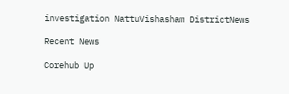investigation NattuVishasham DistrictNews

Recent News

Corehub Up